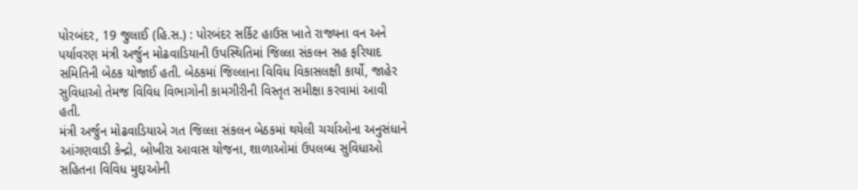પોરબંદર, 19 જુલાઈ (હિ.સ.) : પોરબંદર સર્કિટ હાઉસ ખાતે રાજ્યના વન અને પર્યાવરણ મંત્રી અર્જુન મોઢવાડિયાની ઉપસ્થિતિમાં જિલ્લા સંકલન સહ ફરિયાદ સમિતિની બેઠક યોજાઈ હતી. બેઠકમાં જિલ્લાના વિવિધ વિકાસલક્ષી કાર્યો, જાહેર સુવિધાઓ તેમજ વિવિધ વિભાગોની કામગીરીની વિસ્તૃત સમીક્ષા કરવામાં આવી હતી.
મંત્રી અર્જુન મોઢવાડિયાએ ગત જિલ્લા સંકલન બેઠકમાં થયેલી ચર્ચાઓના અનુસંધાને આંગણવાડી કેન્દ્રો, બોખીરા આવાસ યોજના, શાળાઓમાં ઉપલબ્ધ સુવિધાઓ સહિતના વિવિધ મુદ્દાઓની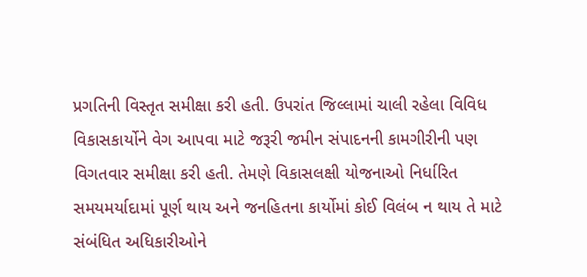પ્રગતિની વિસ્તૃત સમીક્ષા કરી હતી. ઉપરાંત જિલ્લામાં ચાલી રહેલા વિવિધ વિકાસકાર્યોને વેગ આપવા માટે જરૂરી જમીન સંપાદનની કામગીરીની પણ વિગતવાર સમીક્ષા કરી હતી. તેમણે વિકાસલક્ષી યોજનાઓ નિર્ધારિત સમયમર્યાદામાં પૂર્ણ થાય અને જનહિતના કાર્યોમાં કોઈ વિલંબ ન થાય તે માટે સંબંધિત અધિકારીઓને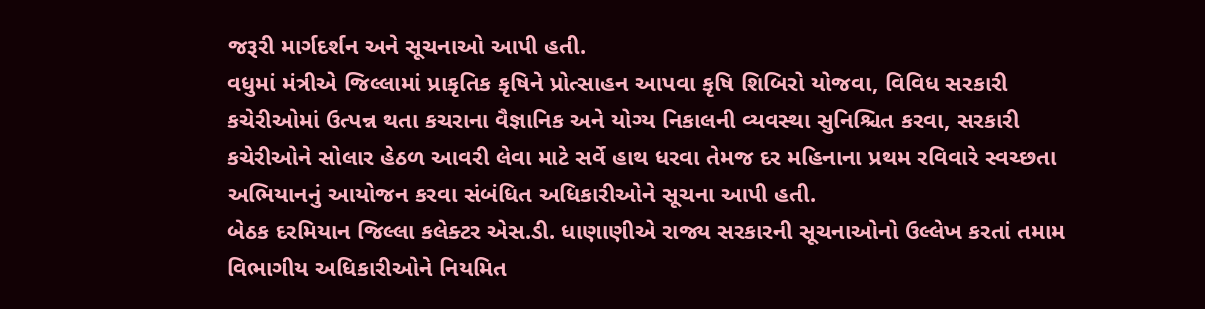જરૂરી માર્ગદર્શન અને સૂચનાઓ આપી હતી.
વધુમાં મંત્રીએ જિલ્લામાં પ્રાકૃતિક કૃષિને પ્રોત્સાહન આપવા કૃષિ શિબિરો યોજવા, વિવિધ સરકારી કચેરીઓમાં ઉત્પન્ન થતા કચરાના વૈજ્ઞાનિક અને યોગ્ય નિકાલની વ્યવસ્થા સુનિશ્ચિત કરવા, સરકારી કચેરીઓને સોલાર હેઠળ આવરી લેવા માટે સર્વે હાથ ધરવા તેમજ દર મહિનાના પ્રથમ રવિવારે સ્વચ્છતા અભિયાનનું આયોજન કરવા સંબંધિત અધિકારીઓને સૂચના આપી હતી.
બેઠક દરમિયાન જિલ્લા કલેક્ટર એસ.ડી. ધાણાણીએ રાજ્ય સરકારની સૂચનાઓનો ઉલ્લેખ કરતાં તમામ વિભાગીય અધિકારીઓને નિયમિત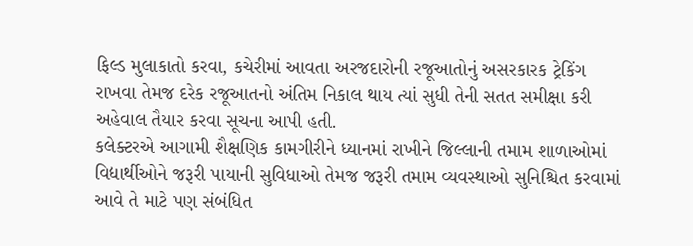ફિલ્ડ મુલાકાતો કરવા, કચેરીમાં આવતા અરજદારોની રજૂઆતોનું અસરકારક ટ્રેકિંગ રાખવા તેમજ દરેક રજૂઆતનો અંતિમ નિકાલ થાય ત્યાં સુધી તેની સતત સમીક્ષા કરી અહેવાલ તૈયાર કરવા સૂચના આપી હતી.
કલેક્ટરએ આગામી શૈક્ષણિક કામગીરીને ધ્યાનમાં રાખીને જિલ્લાની તમામ શાળાઓમાં વિદ્યાર્થીઓને જરૂરી પાયાની સુવિધાઓ તેમજ જરૂરી તમામ વ્યવસ્થાઓ સુનિશ્ચિત કરવામાં આવે તે માટે પણ સંબંધિત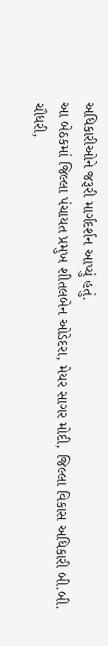અધિકારીઓને જરૂરી માર્ગદર્શન આપ્યું હતું.
આ બેઠકમાં જિલ્લા પંચાયત પ્રમુખ શીતલબેન ઓડેદરા, મેયર સાગર મોદી, જિલ્લા વિકાસ અધિકારી બી.બી. ચૌધરી,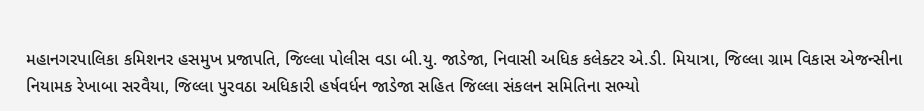મહાનગરપાલિકા કમિશનર હસમુખ પ્રજાપતિ, જિલ્લા પોલીસ વડા બી.યુ. જાડેજા, નિવાસી અધિક કલેક્ટર એ.ડી. મિયાત્રા, જિલ્લા ગ્રામ વિકાસ એજન્સીના નિયામક રેખાબા સરવૈયા, જિલ્લા પુરવઠા અધિકારી હર્ષવર્ધન જાડેજા સહિત જિલ્લા સંકલન સમિતિના સભ્યો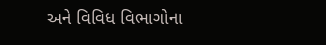અને વિવિધ વિભાગોના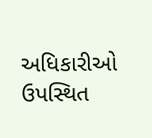અધિકારીઓ ઉપસ્થિત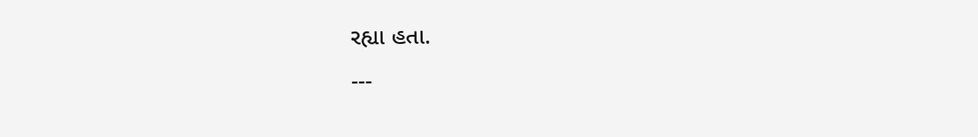રહ્યા હતા.
---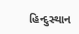હિન્દુસ્થાન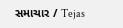સમાચાર / Tejas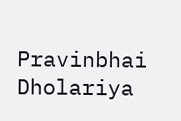Pravinbhai Dholariya